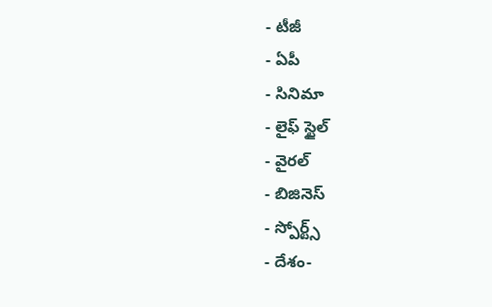- టీజీ
- ఏపీ
- సినిమా
- లైఫ్ స్టైల్
- వైరల్
- బిజినెస్
- స్పోర్ట్స్
- దేశం-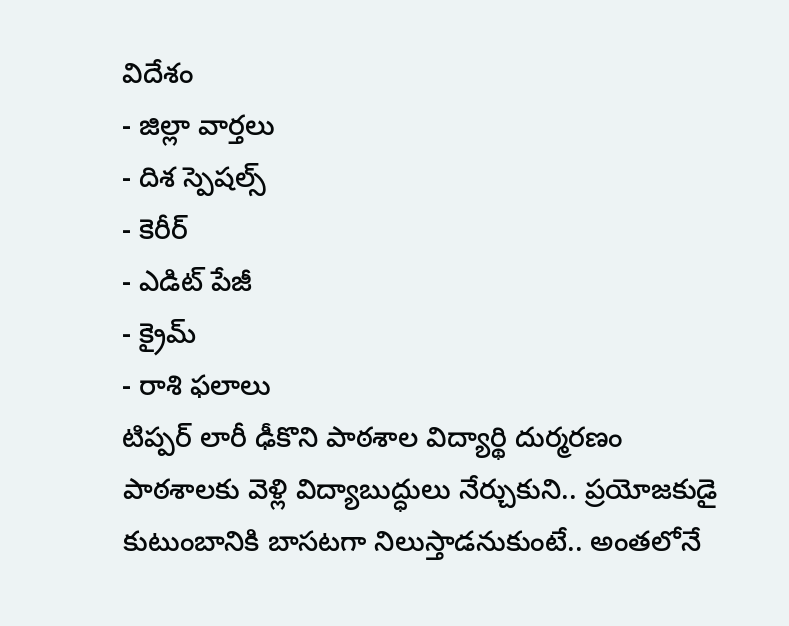విదేశం
- జిల్లా వార్తలు
- దిశ స్పెషల్స్
- కెరీర్
- ఎడిట్ పేజీ
- క్రైమ్
- రాశి ఫలాలు
టిప్పర్ లారీ ఢీకొని పాఠశాల విద్యార్థి దుర్మరణం
పాఠశాలకు వెళ్లి విద్యాబుద్ధులు నేర్చుకుని.. ప్రయోజకుడై కుటుంబానికి బాసటగా నిలుస్తాడనుకుంటే.. అంతలోనే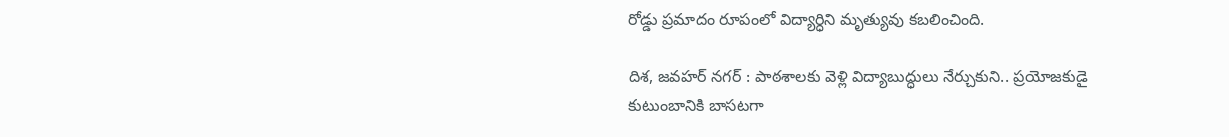రోడ్డు ప్రమాదం రూపంలో విద్యార్ధిని మృత్యువు కబలించింది.

దిశ, జవహర్ నగర్ : పాఠశాలకు వెళ్లి విద్యాబుద్ధులు నేర్చుకుని.. ప్రయోజకుడై కుటుంబానికి బాసటగా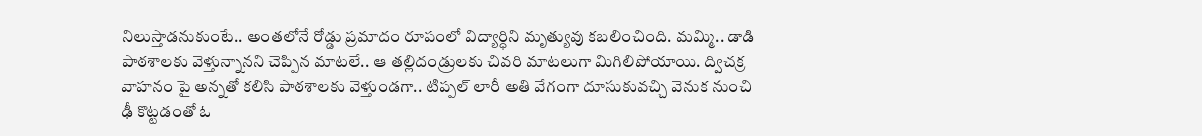నిలుస్తాడనుకుంటే.. అంతలోనే రోడ్డు ప్రమాదం రూపంలో విద్యార్ధిని మృత్యువు కబలించింది. మమ్మి.. డాడి పాఠశాలకు వెళ్తున్నానని చెప్పిన మాటలే.. ఆ తల్లిదండ్రులకు చివరి మాటలుగా మిగిలిపోయాయి. ద్విచక్ర వాహనం పై అన్నతో కలిసి పాఠశాలకు వెళ్తుండగా.. టిప్పల్ లారీ అతి వేగంగా దూసుకువచ్చి వెనుక నుంచి ఢీ కొట్టడంతో ఓ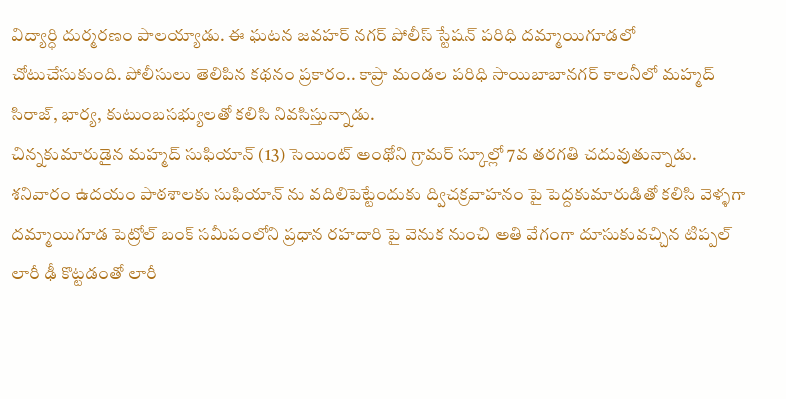విద్యార్ధి దుర్మరణం పాలయ్యాడు. ఈ ఘటన జవహర్ నగర్ పోలీస్ స్టేషన్ పరిధి దమ్మాయిగూడలో చోటుచేసుకుంది. పోలీసులు తెలిపిన కథనం ప్రకారం.. కాప్రా మండల పరిధి సాయిబాబానగర్ కాలనీలో మహ్మద్ సిరాజ్, భార్య, కుటుంబసభ్యులతో కలిసి నివసిస్తున్నాడు.
చిన్నకుమారుడైన మహ్మద్ సుఫియాన్ (13) సెయింట్ అంథోని గ్రామర్ స్కూల్లో 7వ తరగతి చదువుతున్నాడు. శనివారం ఉదయం పాఠశాలకు సుఫియాన్ ను వదిలిపెట్టేందుకు ద్విచక్రవాహనం పై పెద్దకుమారుడితో కలిసి వెళ్ళగా దమ్మాయిగూడ పెట్రోల్ బంక్ సమీపంలోని ప్రధాన రహదారి పై వెనుక నుంచి అతి వేగంగా దూసుకువచ్చిన టిప్పల్ లారీ ఢీ కొట్టడంతో లారీ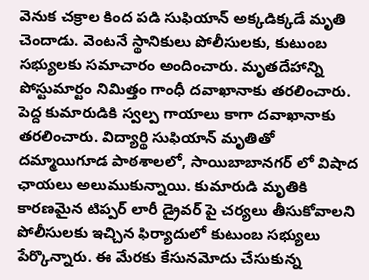వెనుక చక్రాల కింద పడి సుఫియాన్ అక్కడిక్కడే మృతి చెందాడు. వెంటనే స్థానికులు పోలీసులకు, కుటుంబ సభ్యులకు సమాచారం అందించారు. మృతదేహాన్ని పోస్టుమార్టం నిమిత్తం గాంధీ దవాఖానాకు తరలించారు. పెద్ద కుమారుడికి స్వల్ప గాయాలు కాగా దవాఖానాకు తరలించారు. విద్యార్థి సుఫియాన్ మృతితో దమ్మాయిగూడ పాఠశాలలో, సాయిబాబానగర్ లో విషాద ఛాయలు అలుముకున్నాయి. కుమారుడి మృతికి కారణమైన టిప్పర్ లారీ డ్రైవర్ పై చర్యలు తీసుకోవాలని పోలీసులకు ఇచ్చిన ఫిర్యాదులో కుటుంబ సభ్యులు పేర్కొన్నారు. ఈ మేరకు కేసునమోదు చేసుకున్న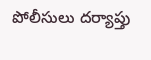పోలీసులు దర్యాప్తు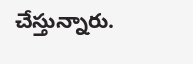చేస్తున్నారు.